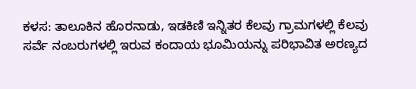ಕಳಸ: ತಾಲೂಕಿನ ಹೊರನಾಡು, ಇಡಕಿಣಿ ಇನ್ನಿತರ ಕೆಲವು ಗ್ರಾಮಗಳಲ್ಲಿ ಕೆಲವು ಸರ್ವೆ ನಂಬರುಗಳಲ್ಲಿ ಇರುವ ಕಂದಾಯ ಭೂಮಿಯನ್ನು ಪರಿಭಾವಿತ ಅರಣ್ಯದ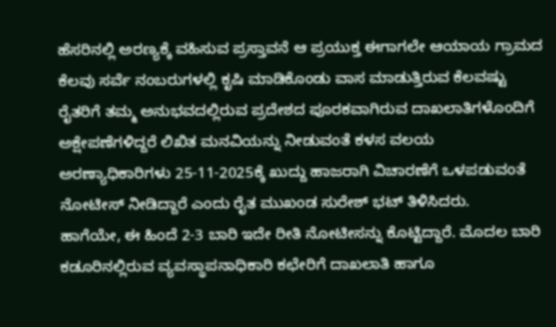ಹೆಸರಿನಲ್ಲಿ ಅರಣ್ಯಕ್ಕೆ ವಹಿಸುವ ಪ್ರಸ್ತಾವನೆ ಆ ಪ್ರಯುಕ್ತ ಈಗಾಗಲೇ ಆಯಾಯ ಗ್ರಾಮದ ಕೆಲವು ಸರ್ವೆ ನಂಬರುಗಳಲ್ಲಿ ಕೃಷಿ ಮಾಡಿಕೊಂಡು ವಾಸ ಮಾಡುತ್ತಿರುವ ಕೆಲವಷ್ಟು ರೈತರಿಗೆ ತಮ್ಮ ಅನುಭವದಲ್ಲಿರುವ ಪ್ರದೇಶದ ಪೂರಕವಾಗಿರುವ ದಾಖಲಾತಿಗಳೊಂದಿಗೆ ಅಕ್ಷೇಪಣೆಗಳಿದ್ದರೆ ಲಿಖಿತ ಮನವಿಯನ್ನು ನೀಡುವಂತೆ ಕಳಸ ವಲಯ ಅರಣ್ಯಾಧಿಕಾರಿಗಳು 25-11-2025ಕ್ಕೆ ಖುದ್ದು ಹಾಜರಾಗಿ ವಿಚಾರಣೆಗೆ ಒಳಪಡುವಂತೆ ನೋಟೀಸ್ ನೀಡಿದ್ದಾರೆ ಎಂದು ರೈತ ಮುಖಂಡ ಸುರೇಶ್ ಭಟ್ ತಿಳಿಸಿದರು.
ಹಾಗೆಯೇ, ಈ ಹಿಂದೆ 2-3 ಬಾರಿ ಇದೇ ರೀತಿ ನೋಟೀಸನ್ನು ಕೊಟ್ಟಿದ್ದಾರೆ. ಮೊದಲ ಬಾರಿ ಕಡೂರಿನಲ್ಲಿರುವ ವ್ಯವಸ್ಥಾಪನಾಧಿಕಾರಿ ಕಛೇರಿಗೆ ದಾಖಲಾತಿ ಹಾಗೂ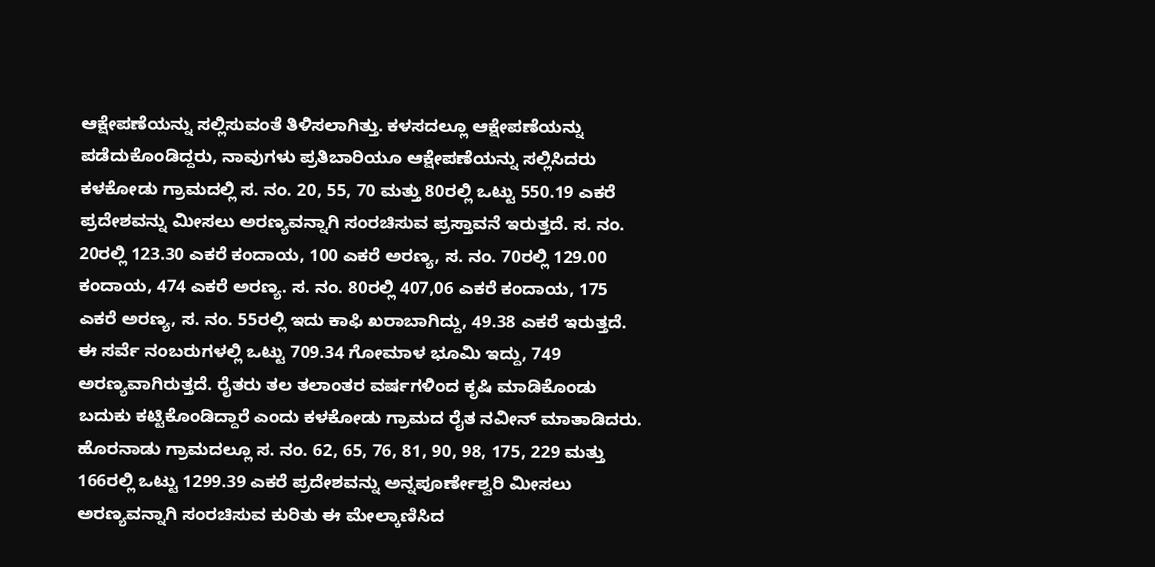ಆಕ್ಷೇಪಣೆಯನ್ನು ಸಲ್ಲಿಸುವಂತೆ ತಿಳಿಸಲಾಗಿತ್ತು. ಕಳಸದಲ್ಲೂ ಆಕ್ಷೇಪಣೆಯನ್ನು ಪಡೆದುಕೊಂಡಿದ್ದರು, ನಾವುಗಳು ಪ್ರತಿಬಾರಿಯೂ ಆಕ್ಷೇಪಣೆಯನ್ನು ಸಲ್ಲಿಸಿದರು ಕಳಕೋಡು ಗ್ರಾಮದಲ್ಲಿ ಸ. ನಂ. 20, 55, 70 ಮತ್ತು 80ರಲ್ಲಿ ಒಟ್ಟು 550.19 ಎಕರೆ ಪ್ರದೇಶವನ್ನು ಮೀಸಲು ಅರಣ್ಯವನ್ನಾಗಿ ಸಂರಚಿಸುವ ಪ್ರಸ್ತಾವನೆ ಇರುತ್ತದೆ. ಸ. ನಂ. 20ರಲ್ಲಿ 123.30 ಎಕರೆ ಕಂದಾಯ, 100 ಎಕರೆ ಅರಣ್ಯ, ಸ. ನಂ. 70ರಲ್ಲಿ 129.00 ಕಂದಾಯ, 474 ಎಕರೆ ಅರಣ್ಯ. ಸ. ನಂ. 80ರಲ್ಲಿ 407,06 ಎಕರೆ ಕಂದಾಯ, 175 ಎಕರೆ ಅರಣ್ಯ, ಸ. ನಂ. 55ರಲ್ಲಿ ಇದು ಕಾಫಿ ಖರಾಬಾಗಿದ್ದು, 49.38 ಎಕರೆ ಇರುತ್ತದೆ. ಈ ಸರ್ವೆ ನಂಬರುಗಳಲ್ಲಿ ಒಟ್ಟು 709.34 ಗೋಮಾಳ ಭೂಮಿ ಇದ್ದು, 749 ಅರಣ್ಯವಾಗಿರುತ್ತದೆ. ರೈತರು ತಲ ತಲಾಂತರ ವರ್ಷಗಳಿಂದ ಕೃಷಿ ಮಾಡಿಕೊಂಡು ಬದುಕು ಕಟ್ಟಿಕೊಂಡಿದ್ದಾರೆ ಎಂದು ಕಳಕೋಡು ಗ್ರಾಮದ ರೈತ ನವೀನ್ ಮಾತಾಡಿದರು.
ಹೊರನಾಡು ಗ್ರಾಮದಲ್ಲೂ ಸ. ನಂ. 62, 65, 76, 81, 90, 98, 175, 229 ಮತ್ತು 166ರಲ್ಲಿ ಒಟ್ಟು 1299.39 ಎಕರೆ ಪ್ರದೇಶವನ್ನು ಅನ್ನಪೂರ್ಣೇಶ್ವರಿ ಮೀಸಲು ಅರಣ್ಯವನ್ನಾಗಿ ಸಂರಚಿಸುವ ಕುರಿತು ಈ ಮೇಲ್ಕಾಣಿಸಿದ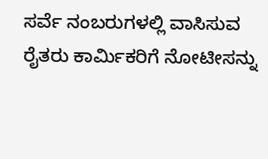ಸರ್ವೆ ನಂಬರುಗಳಲ್ಲಿ ವಾಸಿಸುವ ರೈತರು ಕಾರ್ಮಿಕರಿಗೆ ನೋಟೀಸನ್ನು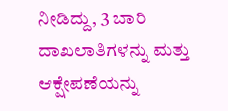ನೀಡಿದ್ದು, 3 ಬಾರಿ ದಾಖಲಾತಿಗಳನ್ನು ಮತ್ತು ಆಕ್ಷೇಪಣೆಯನ್ನು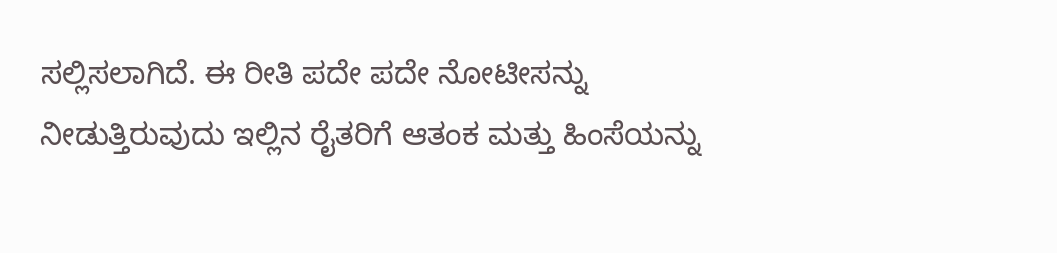ಸಲ್ಲಿಸಲಾಗಿದೆ. ಈ ರೀತಿ ಪದೇ ಪದೇ ನೋಟೀಸನ್ನು ನೀಡುತ್ತಿರುವುದು ಇಲ್ಲಿನ ರೈತರಿಗೆ ಆತಂಕ ಮತ್ತು ಹಿಂಸೆಯನ್ನು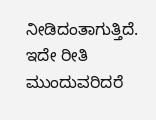ನೀಡಿದಂತಾಗುತ್ತಿದೆ. ಇದೇ ರೀತಿ ಮುಂದುವರಿದರೆ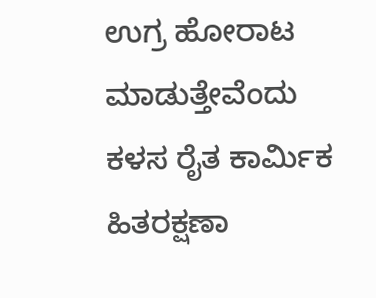ಉಗ್ರ ಹೋರಾಟ ಮಾಡುತ್ತೇವೆಂದು ಕಳಸ ರೈತ ಕಾರ್ಮಿಕ ಹಿತರಕ್ಷಣಾ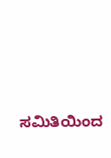ಸಮಿತಿಯಿಂದ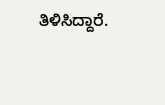ತಿಳಿಸಿದ್ದಾರೆ.